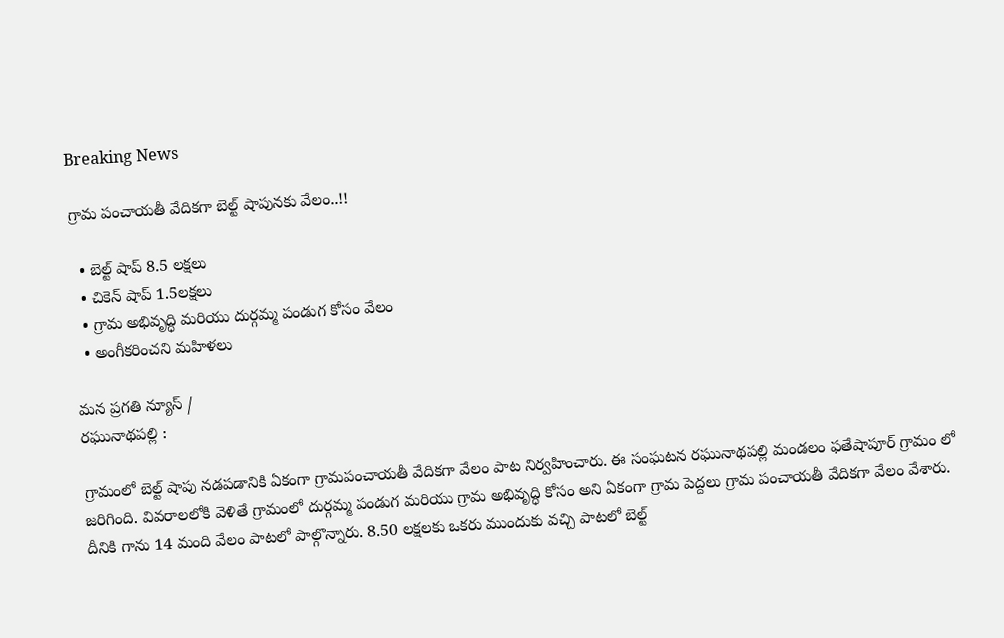Breaking News

గ్రామ పంచాయతీ వేదికగా బెల్ట్‌ షాపునకు వేలం..!!

  • బెల్ట్ షాప్ 8.5 లక్షలు
  • చికెన్ షాప్ 1.5లక్షలు
  • గ్రామ అభివృద్ధి మరియు దుర్గమ్మ పండుగ కోసం వేలం
  • అంగీకరించని మహిళలు

మన ప్రగతి న్యూస్ /
రఘునాథపల్లి :

గ్రామంలో బెల్ట్‌ షాపు నడపడానికి ఏకంగా గ్రామపంచాయతీ వేదికగా వేలం పాట నిర్వహించారు. ఈ సంఘటన రఘునాథపల్లి మండలం ఫతేషాపూర్ గ్రామం లో జరిగింది. వివరాలలోకి వెళితే గ్రామంలో దుర్గమ్మ పండుగ మరియు గ్రామ అభివృద్ధి కోసం అని ఏకంగా గ్రామ పెద్దలు గ్రామ పంచాయతీ వేదికగా వేలం వేశారు. దీనికి గాను 14 మంది వేలం పాటలో పాల్గొన్నారు. 8.50 లక్షలకు ఒకరు ముందుకు వచ్చి పాటలో బెల్ట్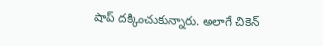షాప్ దక్కించుకున్నారు. అలాగే చికెన్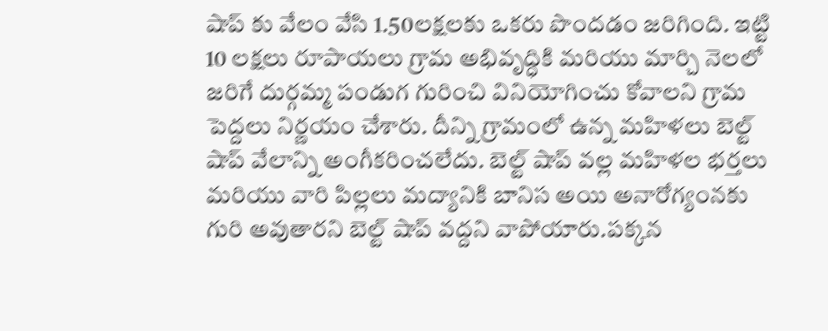షాప్ కు వేలం వేసి 1.50లక్షలకు ఒకరు పొందడం జరిగింది. ఇట్టి 10 లక్షలు రూపాయలు గ్రామ అభివృద్ధికి మరియు మార్చి నెలలో జరిగే దుర్గమ్మ పండుగ గురించి వినియోగించు కోవాలని గ్రామ పెద్దలు నిర్ణయం చేశారు. దీన్ని గ్రామంలో ఉన్న మహిళలు బెల్ట్ షాప్ వేలాన్ని అంగీకరించలేదు. బెల్ట్ షాప్ వల్ల మహిళల భర్తలు మరియు వారి పిల్లలు మద్యానికి బానిస అయి అనారోగ్యంనకు గురి అవుతారని బెల్ట్ షాప్ వద్దని వాపోయారు.పక్కన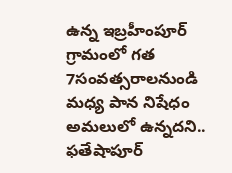ఉన్న ఇబ్రహీంపూర్ గ్రామంలో గత 7సంవత్సరాలనుండి మధ్య పాన నిషేధం అమలులో ఉన్నదని.. ఫతేషాపూర్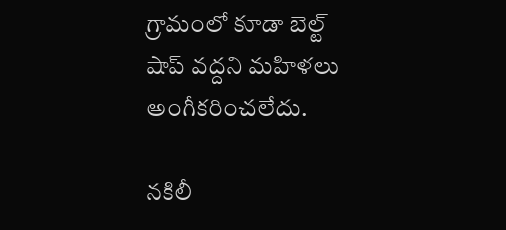గ్రామంలో కూడా బెల్ట్ షాప్ వద్దని మహిళలు అంగీకరించలేదు.

నకిలీ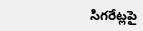సిగరేట్లపై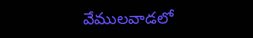వేములవాడలో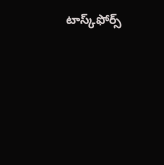టాస్క్‌ఫోర్స్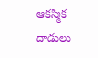ఆకస్మిక దాడులు